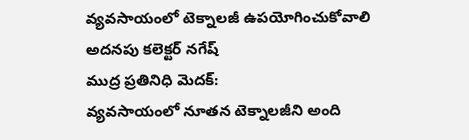వ్యవసాయంలో టెక్నాలజీ ఉపయోగించుకోవాలి అదనపు కలెక్టర్ నగేష్
ముద్ర ప్రతినిధి మెదక్:
వ్యవసాయంలో నూతన టెక్నాలజీని అంది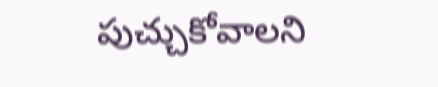పుచ్చుకోవాలని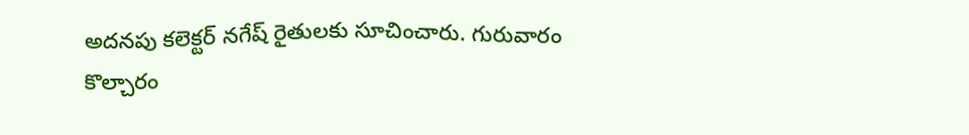అదనపు కలెక్టర్ నగేష్ రైతులకు సూచించారు. గురువారం కొల్చారం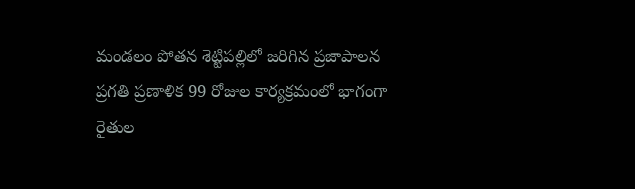మండలం పోతన శెట్టిపల్లిలో జరిగిన ప్రజాపాలన ప్రగతి ప్రణాళిక 99 రోజుల కార్యక్రమంలో భాగంగా రైతుల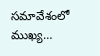సమావేశంలో ముఖ్య…